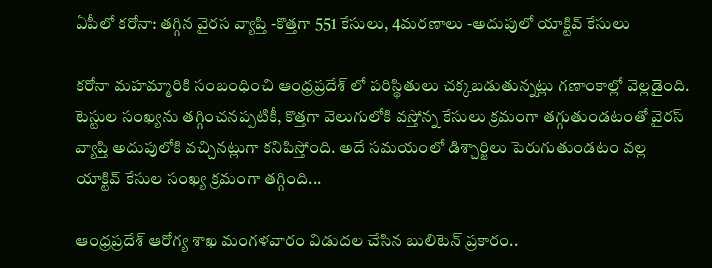ఏపీలో కరోనా: తగ్గిన వైరస వ్యాప్తి -కొత్తగా 551 కేసులు, 4మరణాలు -అదుపులో యాక్టివ్ కేసులు

కరోనా మహమ్మారికి సంబంధించి ఆంధ్రప్రదేశ్ లో పరిస్థితులు చక్కబడుతున్నట్లు గణాంకాల్లో వెల్లడైంది. టెస్టుల సంఖ్యను తగ్గించనప్పటికీ, కొత్తగా వెలుగులోకి వస్తోన్న కేసులు క్రమంగా తగ్గుతుండటంతో వైరస్ వ్యాప్తి అదుపులోకి వచ్చినట్లుగా కనిపిస్తోంది. అదే సమయంలో డిశ్చార్జిలు పెరుగుతుండటం వల్ల యాక్టివ్ కేసుల సంఖ్య క్రమంగా తగ్గింది...

ఆంధ్రప్రదేశ్ ఆరోగ్య శాఖ మంగళవారం విడుదల చేసిన బులిటెన్ ప్రకారం..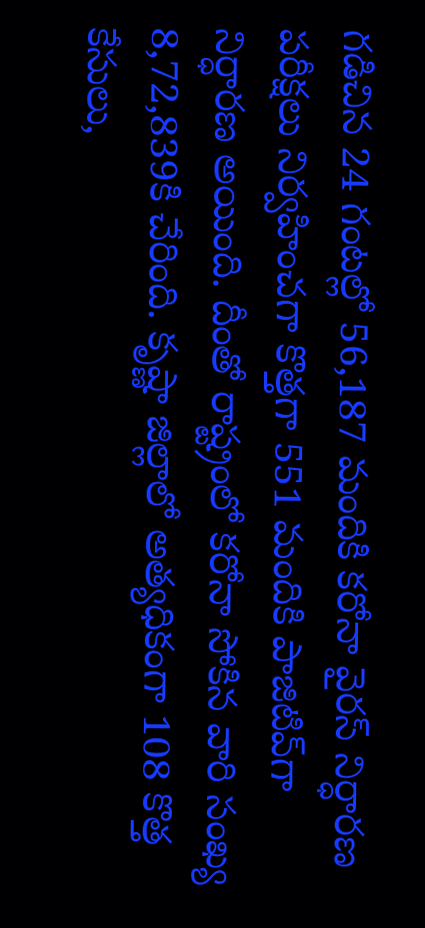గడిచిన 24 గంటల్లో 56,187 మందికి కరోనా వైరస్ నిర్ధారణ పరీక్షలు నిర్వహించగా కొత్తగా 551 మందికి పాజిటివ్‌గా నిర్ధారణ అయింది. దీంతో రాష్ట్రంలో కరోనా సోకిన వారి సంఖ్య 8,72,839కి చేరింది. కృష్ణా జిల్లాలో అత్యధికంగా 108 కొత్త కేసులు,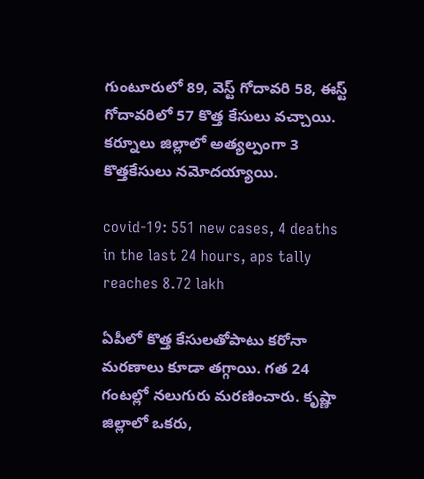గుంటూరులో 89, వెస్ట్ గోదావరి 58, ఈస్ట్ గోదావరిలో 57 కొత్త కేసులు వచ్చాయి. కర్నూలు జిల్లాలో అత్యల్పంగా 3 కొత్తకేసులు నమోదయ్యాయి.

covid-19: 551 new cases, 4 deaths in the last 24 hours, aps tally reaches 8.72 lakh

ఏపీలో కొత్త కేసులతోపాటు కరోనా మరణాలు కూడా తగ్గాయి. గత 24 గంటల్లో నలుగురు మరణించారు. కృష్ణా జిల్లాలో ఒకరు,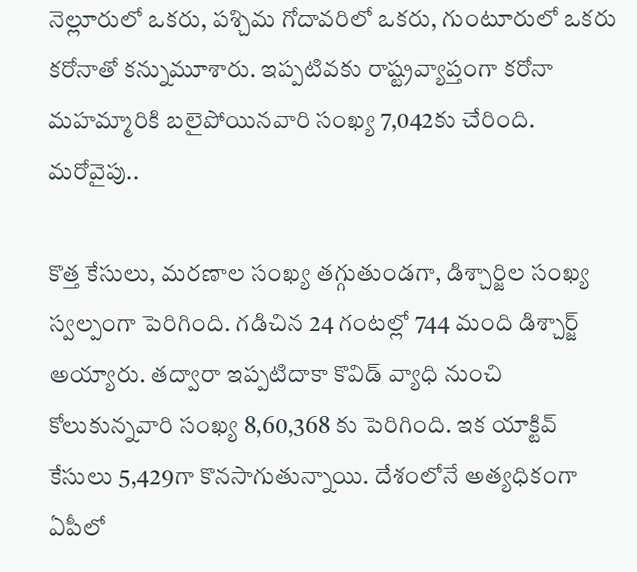నెల్లూరులో ఒకరు, పశ్చిమ గోదావరిలో ఒకరు, గుంటూరులో ఒకరు కరోనాతో కన్నుమూశారు. ఇప్పటివకు రాష్ట్రవ్యాప్తంగా కరోనా మహమ్మారికి బలైపోయినవారి సంఖ్య 7,042కు చేరింది. మరోవైపు..

కొత్త కేసులు, మరణాల సంఖ్య తగ్గుతుండగా, డిశ్చార్జిల సంఖ్య స్వల్పంగా పెరిగింది. గడిచిన 24 గంటల్లో 744 మంది డిశ్చార్జ్ అయ్యారు. తద్వారా ఇప్పటిదాకా కొవిడ్ వ్యాధి నుంచి కోలుకున్నవారి సంఖ్య 8,60,368 కు పెరిగింది. ఇక యాక్టివ్‌ కేసులు 5,429గా కొనసాగుతున్నాయి. దేశంలోనే అత్యధికంగా ఏపీలో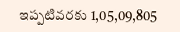ఇప్పటివరకు 1,05,09,805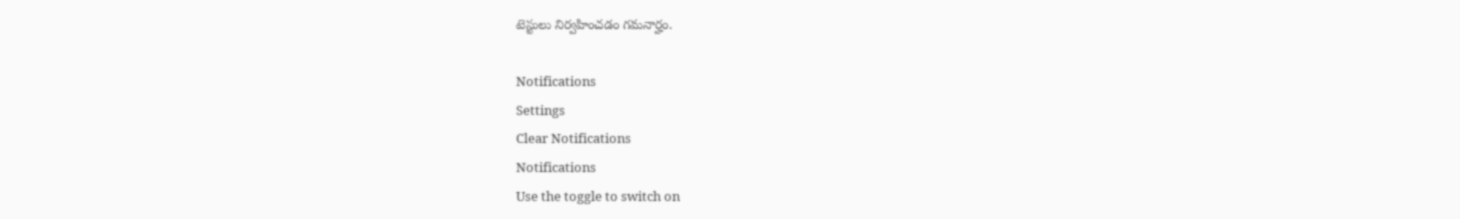టెస్టులు నిర్వహించడం గమనార్హం.

Notifications
Settings
Clear Notifications
Notifications
Use the toggle to switch on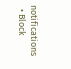notifications
  • Block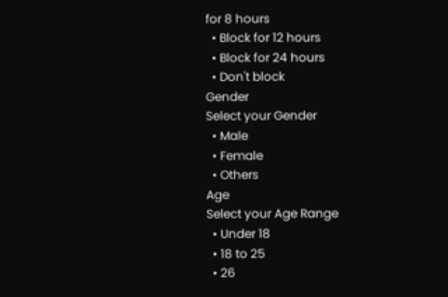for 8 hours
  • Block for 12 hours
  • Block for 24 hours
  • Don't block
Gender
Select your Gender
  • Male
  • Female
  • Others
Age
Select your Age Range
  • Under 18
  • 18 to 25
  • 26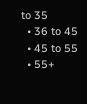to 35
  • 36 to 45
  • 45 to 55
  • 55+